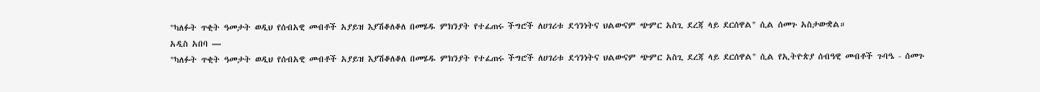"ካለፉት ጥቂት ዓመታት ወዲህ የሰብአዊ መብቶች አያይዝ እያሽቆለቆለ በመሄዱ ምክንያት የተፈጠሩ ችግሮች ለሀገሪቱ ደኅንነትና ህልውናም ጭምር አስጊ ደረጃ ላይ ደርሰዋል" ሲል ሰመጉ አስታውቋል።
አዲስ አበባ —
"ካለፉት ጥቂት ዓመታት ወዲህ የሰብአዊ መብቶች አያይዝ እያሽቆለቆለ በመሄዱ ምክንያት የተፈጠሩ ችግሮች ለሀገሪቱ ደኅንነትና ህልውናም ጭምር አስጊ ደረጃ ላይ ደርሰዋል" ሲል የኢትዮጵያ ሰብዓዊ መብቶች ጉባዔ - ሰመጉ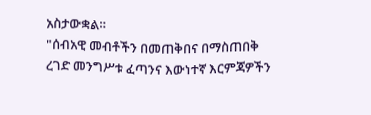አስታውቋል።
"ሰብአዊ መብቶችን በመጠቅበና በማስጠበቅ ረገድ መንግሥቱ ፈጣንና እውነተኛ እርምጃዎችን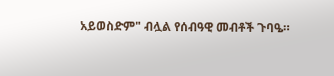አይወስድም" ብሏል የሰብዓዊ መብቶች ጉባዔ።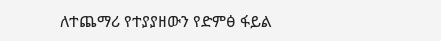ለተጨማሪ የተያያዘውን የድምፅ ፋይል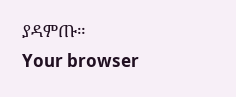ያዳምጡ።
Your browser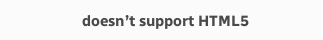doesn’t support HTML5